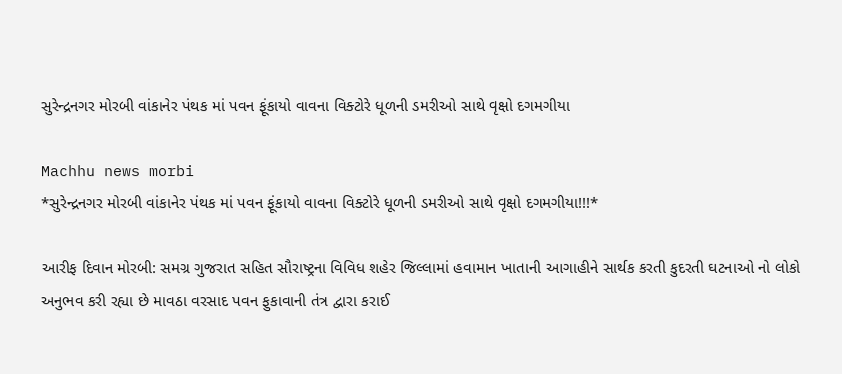સુરેન્દ્રનગર મોરબી વાંકાનેર પંથક માં પવન ફૂંકાયો વાવના વિક્ટોરે ધૂળની ડમરીઓ સાથે વૃક્ષો દગમગીયા

Machhu news morbi
*સુરેન્દ્રનગર મોરબી વાંકાનેર પંથક માં પવન ફૂંકાયો વાવના વિક્ટોરે ધૂળની ડમરીઓ સાથે વૃક્ષો દગમગીયા!!!*

આરીફ દિવાન મોરબી: સમગ્ર ગુજરાત સહિત સૌરાષ્ટ્રના વિવિધ શહેર જિલ્લામાં હવામાન ખાતાની આગાહીને સાર્થક કરતી કુદરતી ઘટનાઓ નો લોકો અનુભવ કરી રહ્યા છે માવઠા વરસાદ પવન ફુકાવાની તંત્ર દ્વારા કરાઈ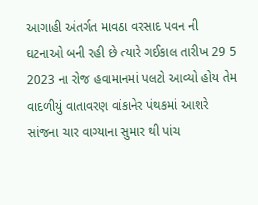આગાહી અંતર્ગત માવઠા વરસાદ પવન ની ઘટનાઓ બની રહી છે ત્યારે ગઈકાલ તારીખ 29 5 2023 ના રોજ હવામાનમાં પલટો આવ્યો હોય તેમ વાદળીયું વાતાવરણ વાંકાનેર પંથકમાં આશરે સાંજના ચાર વાગ્યાના સુમાર થી પાંચ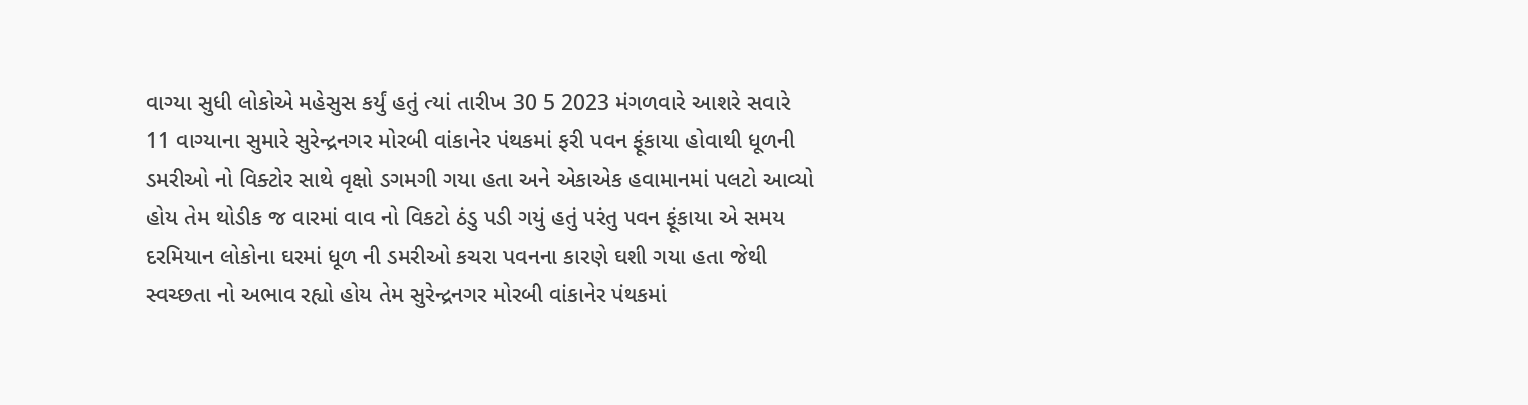વાગ્યા સુધી લોકોએ મહેસુસ કર્યું હતું ત્યાં તારીખ 30 5 2023 મંગળવારે આશરે સવારે 11 વાગ્યાના સુમારે સુરેન્દ્રનગર મોરબી વાંકાનેર પંથકમાં ફરી પવન ફૂંકાયા હોવાથી ધૂળની ડમરીઓ નો વિક્ટોર સાથે વૃક્ષો ડગમગી ગયા હતા અને એકાએક હવામાનમાં પલટો આવ્યો હોય તેમ થોડીક જ વારમાં વાવ નો વિકટો ઠંડુ પડી ગયું હતું પરંતુ પવન ફૂંકાયા એ સમય દરમિયાન લોકોના ઘરમાં ધૂળ ની ડમરીઓ કચરા પવનના કારણે ઘશી ગયા હતા જેથી સ્વચ્છતા નો અભાવ રહ્યો હોય તેમ સુરેન્દ્રનગર મોરબી વાંકાનેર પંથકમાં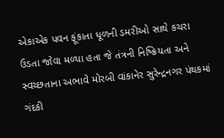એકાએક પવન ફૂંકાતા ધૂળની ડમરીઓ સાથે કચરા ઉડતા જોવા મળ્યા હતા જે તંત્રની નિષ્ક્રિયતા અને સ્વચ્છતાના અભાવે મોરબી વાંકાનેર સુરેન્દ્રનગર પંથકમાં ગંદકી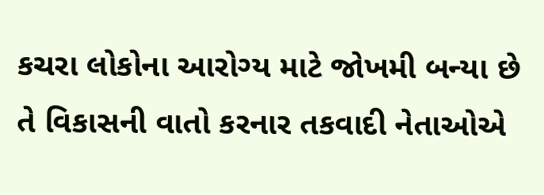કચરા લોકોના આરોગ્ય માટે જોખમી બન્યા છે તે વિકાસની વાતો કરનાર તકવાદી નેતાઓએ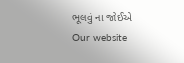ભૂલવું ના જોઈએ
Our website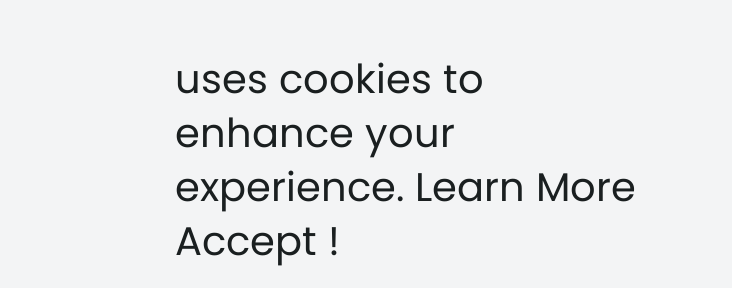uses cookies to enhance your experience. Learn More
Accept !